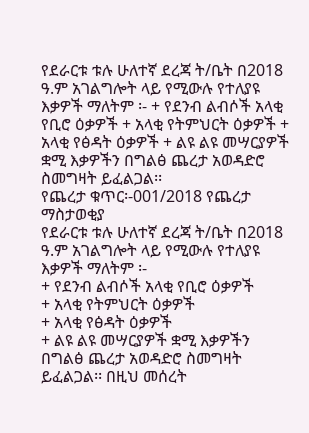የደራርቱ ቱሉ ሁለተኛ ደረጃ ት/ቤት በ2018 ዓ.ም አገልግሎት ላይ የሚውሉ የተለያዩ እቃዎች ማለትም ፡- + የደንብ ልብሶች አላቂ የቢሮ ዕቃዎች + አላቂ የትምህርት ዕቃዎች + አላቂ የፅዳት ዕቃዎች + ልዩ ልዩ መሣርያዎች ቋሚ እቃዎችን በግልፅ ጨረታ አወዳድሮ ስመግዛት ይፈልጋል፡፡
የጨረታ ቁጥር፡-001/2018 የጨረታ ማስታወቂያ
የደራርቱ ቱሉ ሁለተኛ ደረጃ ት/ቤት በ2018 ዓ.ም አገልግሎት ላይ የሚውሉ የተለያዩ እቃዎች ማለትም ፡-
+ የደንብ ልብሶች አላቂ የቢሮ ዕቃዎች
+ አላቂ የትምህርት ዕቃዎች
+ አላቂ የፅዳት ዕቃዎች
+ ልዩ ልዩ መሣርያዎች ቋሚ እቃዎችን
በግልፅ ጨረታ አወዳድሮ ስመግዛት ይፈልጋል፡፡ በዚህ መሰረት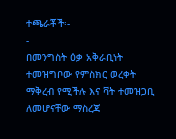ተጫራቾች፡-
-
በመንግስት ዕቃ አቅራቢነት ተመዝግቦው የምስክር ወረቀት ማቅረብ የሚችሉ እና ቫት ተመዝጋቢ ለመሆናቸው ማስረጃ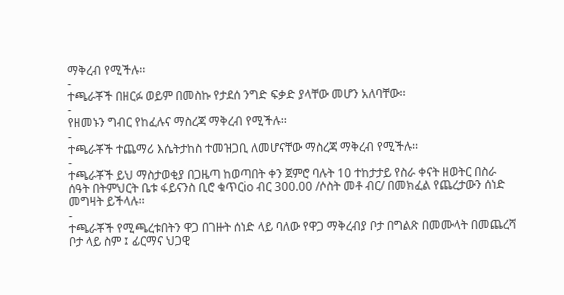ማቅረብ የሚችሉ፡፡
-
ተጫራቾች በዘርፉ ወይም በመስኩ የታደሰ ንግድ ፍቃድ ያላቸው መሆን አለባቸው፡፡
-
የዘመኑን ግብር የከፈሉና ማስረጃ ማቅረብ የሚችሉ፡፡
-
ተጫራቾች ተጨማሪ እሴትታከስ ተመዝጋቢ ለመሆናቸው ማስረጃ ማቅረብ የሚችሉ፡፡
-
ተጫራቾች ይህ ማስታወቂያ በጋዜጣ ከወጣበት ቀን ጀምሮ ባሉት 10 ተከታታይ የስራ ቀናት ዘወትር በስራ ሰዓት በትምህርት ቤቱ ፋይናንስ ቢሮ ቁጥርio ብር 300.00 /ሶስት መቶ ብር/ በመክፈል የጨረታውን ሰነድ መግዛት ይችላሉ፡፡
-
ተጫራቾች የሚጫረቱበትን ዋጋ በገዙት ሰነድ ላይ ባለው የዋጋ ማቅረብያ ቦታ በግልጽ በመሙላት በመጨረሻ ቦታ ላይ ስም ፤ ፊርማና ህጋዊ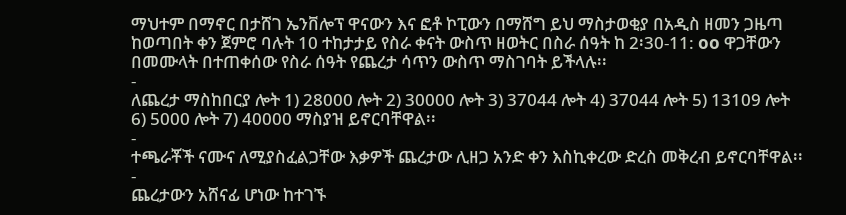ማህተም በማኖር በታሸገ ኤንቨሎፕ ዋናውን እና ፎቶ ኮፒውን በማሸግ ይህ ማስታወቂያ በአዲስ ዘመን ጋዜጣ ከወጣበት ቀን ጀምሮ ባሉት 10 ተከታታይ የስራ ቀናት ውስጥ ዘወትር በስራ ሰዓት ከ 2፡30-11: oo ዋጋቸውን በመሙላት በተጠቀሰው የስራ ሰዓት የጨረታ ሳጥን ውስጥ ማስገባት ይችላሉ፡፡
-
ለጨረታ ማስከበርያ ሎት 1) 28000 ሎት 2) 30000 ሎት 3) 37044 ሎት 4) 37044 ሎት 5) 13109 ሎት 6) 5000 ሎት 7) 40000 ማስያዝ ይኖርባቸዋል፡፡
-
ተጫራቾች ናሙና ለሚያስፈልጋቸው እቃዎች ጨረታው ሊዘጋ አንድ ቀን እስኪቀረው ድረስ መቅረብ ይኖርባቸዋል፡፡
-
ጨረታውን አሸናፊ ሆነው ከተገኙ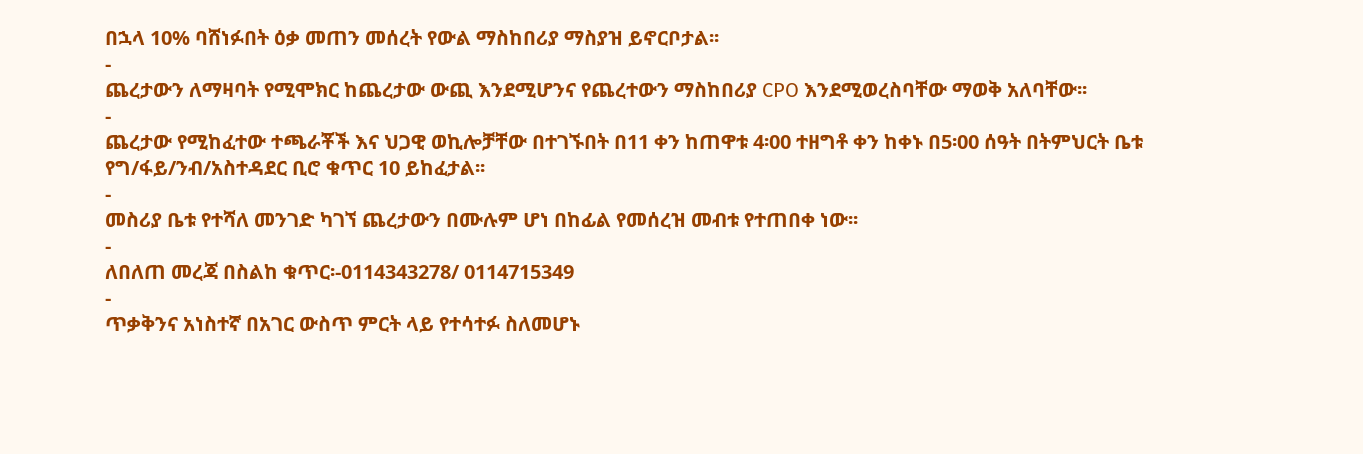በኋላ 10% ባሸነፉበት ዕቃ መጠን መሰረት የውል ማስከበሪያ ማስያዝ ይኖርቦታል፡፡
-
ጨረታውን ለማዛባት የሚሞክር ከጨረታው ውጪ እንደሚሆንና የጨረተውን ማስከበሪያ CPO እንደሚወረስባቸው ማወቅ አለባቸው፡፡
-
ጨረታው የሚከፈተው ተጫራቾች እና ህጋዊ ወኪሎቻቸው በተገኙበት በ11 ቀን ከጠዋቱ 4፡00 ተዘግቶ ቀን ከቀኑ በ5፡00 ሰዓት በትምህርት ቤቱ የግ/ፋይ/ንብ/አስተዳደር ቢሮ ቁጥር 10 ይከፈታል፡፡
-
መስሪያ ቤቱ የተሻለ መንገድ ካገኘ ጨረታውን በሙሉም ሆነ በከፊል የመሰረዝ መብቱ የተጠበቀ ነው፡፡
-
ለበለጠ መረጃ በስልከ ቁጥር፡-0114343278/ 0114715349
-
ጥቃቅንና አነስተኛ በአገር ውስጥ ምርት ላይ የተሳተፉ ስለመሆኑ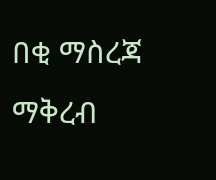በቂ ማስረጃ ማቅረብ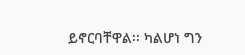ይኖርባቸዋል፡፡ ካልሆነ ግን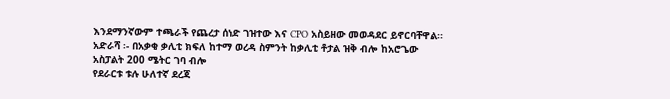እንደማንኛውም ተጫራች የጨረታ ሰነድ ገዝተው እና CPO አስይዘው መወዳደር ይኖርባቸዋል፡፡
አድራሻ ፡- በአቃቂ ቃሊቲ ክፍለ ከተማ ወረዳ ስምንት ከቃሊቲ ቶታል ዝቅ ብሎ ከአሮጌው አስፓልት 200 ሜትር ገባ ብሎ
የደራርቱ ቱሉ ሁለተኛ ደረጃ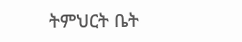ትምህርት ቤት